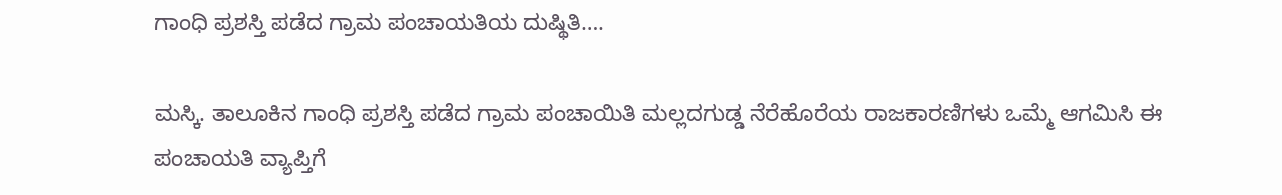ಗಾಂಧಿ ಪ್ರಶಸ್ತಿ ಪಡೆದ ಗ್ರಾಮ ಪಂಚಾಯತಿಯ ದುಷ್ಥಿತಿ….

ಮಸ್ಕಿ. ತಾಲೂಕಿನ ಗಾಂಧಿ ಪ್ರಶಸ್ತಿ ಪಡೆದ ಗ್ರಾಮ ಪಂಚಾಯಿತಿ ಮಲ್ಲದಗುಡ್ಡ ನೆರೆಹೊರೆಯ ರಾಜಕಾರಣಿಗಳು ಒಮ್ಮೆ ಆಗಮಿಸಿ ಈ ಪಂಚಾಯತಿ ವ್ಯಾಪ್ತಿಗೆ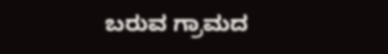ಬರುವ ಗ್ರಾಮದ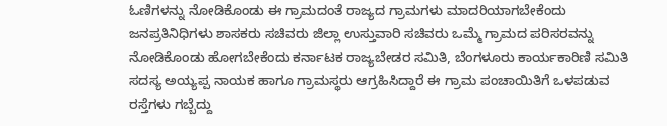ಓಣಿಗಳನ್ನು ನೋಡಿಕೊಂಡು ಈ ಗ್ರಾಮದಂತೆ ರಾಜ್ಯದ ಗ್ರಾಮಗಳು ಮಾದರಿಯಾಗಬೇಕೆಂದು ಜನಪ್ರತಿನಿಧಿಗಳು ಶಾಸಕರು ಸಚಿವರು ಜಿಲ್ಲಾ ಉಸ್ತುವಾರಿ ಸಚಿವರು ಒಮ್ಮೆ ಗ್ರಾಮದ ಪರಿಸರವನ್ನು ನೋಡಿಕೊಂಡು ಹೋಗಬೇಕೆಂದು ಕರ್ನಾಟಕ ರಾಜ್ಯಬೇಡರ ಸಮಿತಿ, ಬೆಂಗಳೂರು ಕಾರ್ಯಕಾರಿಣಿ ಸಮಿತಿ ಸದಸ್ಯ ಅಯ್ಯಪ್ಪ ನಾಯಕ ಹಾಗೂ ಗ್ರಾಮಸ್ಥರು ಆಗ್ರಹಿಸಿದ್ದಾರೆ ಈ ಗ್ರಾಮ ಪಂಚಾಯಿತಿಗೆ ಒಳಪಡುವ ರಸ್ತೆಗಳು ಗಬ್ಬೆದ್ದು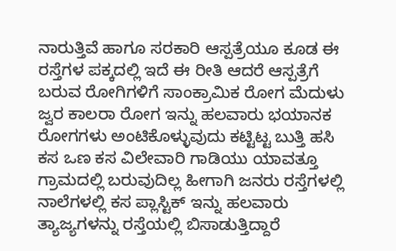ನಾರುತ್ತಿವೆ ಹಾಗೂ ಸರಕಾರಿ ಆಸ್ಪತ್ರೆಯೂ ಕೂಡ ಈ ರಸ್ತೆಗಳ ಪಕ್ಕದಲ್ಲಿ ಇದೆ ಈ ರೀತಿ ಆದರೆ ಆಸ್ಪತ್ರೆಗೆ ಬರುವ ರೋಗಿಗಳಿಗೆ ಸಾಂಕ್ರಾಮಿಕ ರೋಗ ಮೆದುಳು ಜ್ವರ ಕಾಲರಾ ರೋಗ ಇನ್ನು ಹಲವಾರು ಭಯಾನಕ ರೋಗಗಳು ಅಂಟಿಕೊಳ್ಳುವುದು ಕಟ್ಟಿಟ್ಟ ಬುತ್ತಿ ಹಸಿ ಕಸ ಒಣ ಕಸ ವಿಲೇವಾರಿ ಗಾಡಿಯು ಯಾವತ್ತೂ ಗ್ರಾಮದಲ್ಲಿ ಬರುವುದಿಲ್ಲ ಹೀಗಾಗಿ ಜನರು ರಸ್ತೆಗಳಲ್ಲಿ ನಾಲೆಗಳಲ್ಲಿ ಕಸ ಪ್ಲಾಸ್ಟಿಕ್ ಇನ್ನು ಹಲವಾರು ತ್ಯಾಜ್ಯಗಳನ್ನು ರಸ್ತೆಯಲ್ಲಿ ಬಿಸಾಡುತ್ತಿದ್ದಾರೆ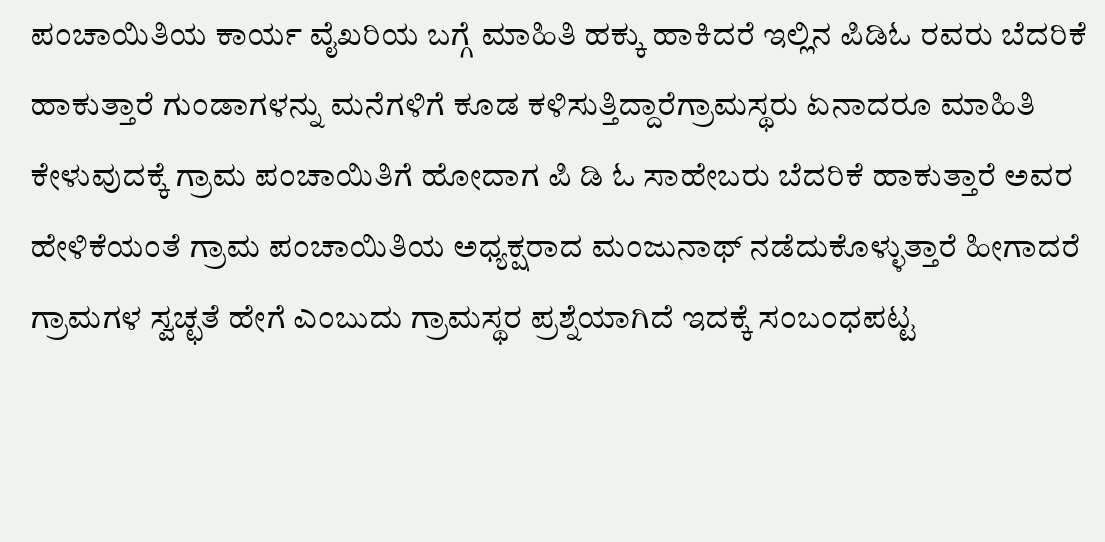ಪಂಚಾಯಿತಿಯ ಕಾರ್ಯ ವೈಖರಿಯ ಬಗ್ಗೆ ಮಾಹಿತಿ ಹಕ್ಕು ಹಾಕಿದರೆ ಇಲ್ಲಿನ ಪಿಡಿಓ ರವರು ಬೆದರಿಕೆ ಹಾಕುತ್ತಾರೆ ಗುಂಡಾಗಳನ್ನು ಮನೆಗಳಿಗೆ ಕೂಡ ಕಳಿಸುತ್ತಿದ್ದಾರೆಗ್ರಾಮಸ್ಥರು ಏನಾದರೂ ಮಾಹಿತಿ ಕೇಳುವುದಕ್ಕೆ ಗ್ರಾಮ ಪಂಚಾಯಿತಿಗೆ ಹೋದಾಗ ಪಿ ಡಿ ಓ ಸಾಹೇಬರು ಬೆದರಿಕೆ ಹಾಕುತ್ತಾರೆ ಅವರ ಹೇಳಿಕೆಯಂತೆ ಗ್ರಾಮ ಪಂಚಾಯಿತಿಯ ಅಧ್ಯಕ್ಷರಾದ ಮಂಜುನಾಥ್ ನಡೆದುಕೊಳ್ಳುತ್ತಾರೆ ಹೀಗಾದರೆ ಗ್ರಾಮಗಳ ಸ್ವಚ್ಛತೆ ಹೇಗೆ ಎಂಬುದು ಗ್ರಾಮಸ್ಥರ ಪ್ರಶ್ನೆಯಾಗಿದೆ ಇದಕ್ಕೆ ಸಂಬಂಧಪಟ್ಟ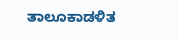ತಾಲೂಕಾಡಳಿತ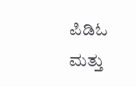ಪಿಡಿಓ ಮತ್ತು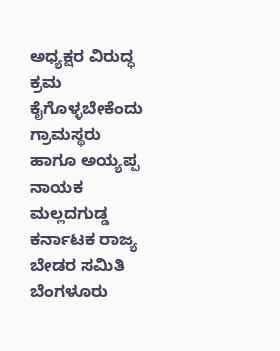ಅಧ್ಯಕ್ಷರ ವಿರುದ್ಧ ಕ್ರಮ ಕೈಗೊಳ್ಳಬೇಕೆಂದು ಗ್ರಾಮಸ್ಥರು ಹಾಗೂ ಅಯ್ಯಪ್ಪ ನಾಯಕ ಮಲ್ಲದಗುಡ್ಡ ಕರ್ನಾಟಕ ರಾಜ್ಯ ಬೇಡರ ಸಮಿತಿ ಬೆಂಗಳೂರು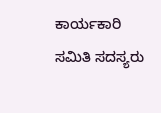ಕಾರ್ಯಕಾರಿ ಸಮಿತಿ ಸದಸ್ಯರು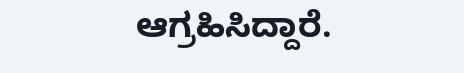ಆಗ್ರಹಿಸಿದ್ದಾರೆ.